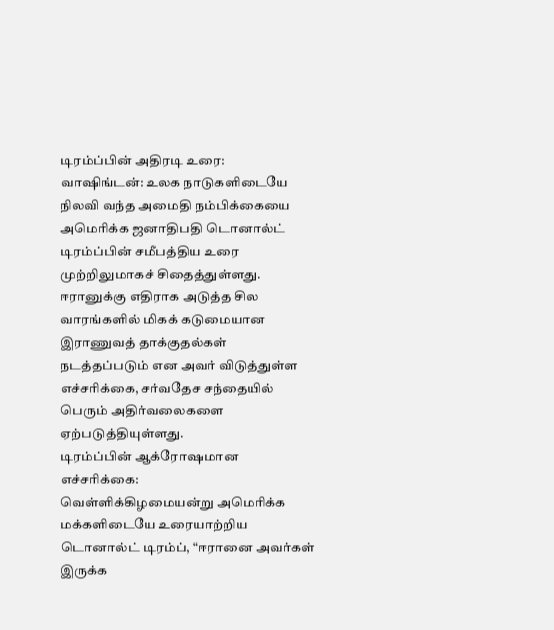டிரம்ப்பின் அதிரடி உரை:
வாஷிங்டன்: உலக நாடுகளிடையே நிலவி வந்த அமைதி நம்பிக்கையை அமெரிக்க ஜனாதிபதி டொனால்ட் டிரம்ப்பின் சமீபத்திய உரை முற்றிலுமாகச் சிதைத்துள்ளது. ஈரானுக்கு எதிராக அடுத்த சில வாரங்களில் மிகக் கடுமையான இராணுவத் தாக்குதல்கள் நடத்தப்படும் என அவர் விடுத்துள்ள எச்சரிக்கை, சர்வதேச சந்தையில் பெரும் அதிர்வலைகளை ஏற்படுத்தியுள்ளது.
டிரம்ப்பின் ஆக்ரோஷமான எச்சரிக்கை:
வெள்ளிக்கிழமையன்று அமெரிக்க மக்களிடையே உரையாற்றிய டொனால்ட் டிரம்ப், “ஈரானை அவர்கள் இருக்க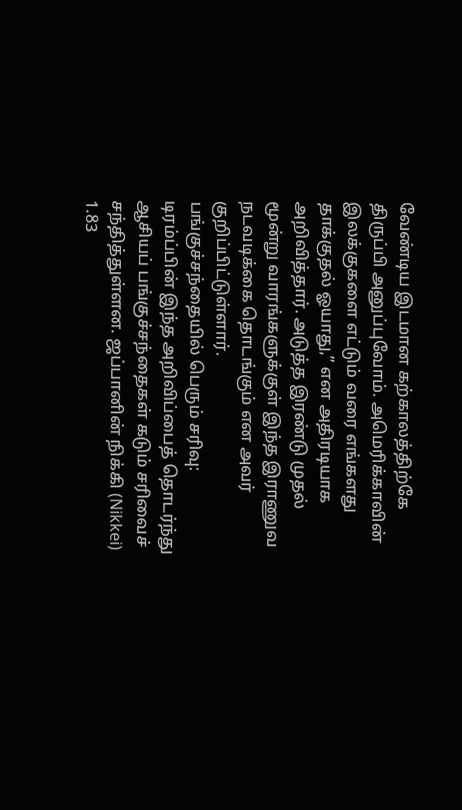வேண்டிய இடமான கற்காலத்திற்கே திருப்பி அனுப்புவோம். அமெரிக்காவின் இலக்குகளை எட்டும் வரை எங்களது தாக்குதல் ஓயாது,” என அதிரடியாக அறிவித்தார். அடுத்த இரண்டு முதல் மூன்று வாரங்களுக்குள் இந்த இராணுவ நடவடிக்கை தொடங்கும் என அவர் குறிப்பிட்டுள்ளார்.
பங்குச்சந்தையில் பெரும் சரிவு: டிரம்ப்பின் இந்த அறிவிப்பைத் தொடர்ந்து ஆசியப் பங்குச்சந்தைகள் கடும் சரிவைச் சந்தித்துள்ளன. ஜப்பானின் நிக்கி (Nikkei) 1.83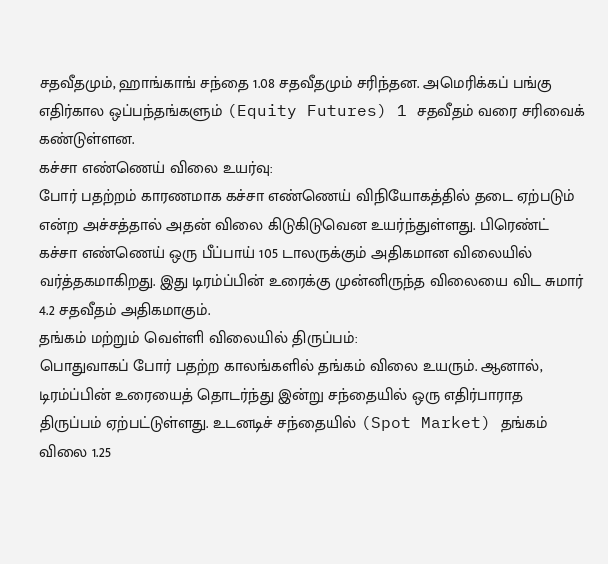சதவீதமும், ஹாங்காங் சந்தை 1.08 சதவீதமும் சரிந்தன. அமெரிக்கப் பங்கு எதிர்கால ஒப்பந்தங்களும் (Equity Futures) 1 சதவீதம் வரை சரிவைக் கண்டுள்ளன.
கச்சா எண்ணெய் விலை உயர்வு:
போர் பதற்றம் காரணமாக கச்சா எண்ணெய் விநியோகத்தில் தடை ஏற்படும் என்ற அச்சத்தால் அதன் விலை கிடுகிடுவென உயர்ந்துள்ளது. பிரெண்ட் கச்சா எண்ணெய் ஒரு பீப்பாய் 105 டாலருக்கும் அதிகமான விலையில் வர்த்தகமாகிறது. இது டிரம்ப்பின் உரைக்கு முன்னிருந்த விலையை விட சுமார் 4.2 சதவீதம் அதிகமாகும்.
தங்கம் மற்றும் வெள்ளி விலையில் திருப்பம்:
பொதுவாகப் போர் பதற்ற காலங்களில் தங்கம் விலை உயரும். ஆனால், டிரம்ப்பின் உரையைத் தொடர்ந்து இன்று சந்தையில் ஒரு எதிர்பாராத திருப்பம் ஏற்பட்டுள்ளது. உடனடிச் சந்தையில் (Spot Market) தங்கம் விலை 1.25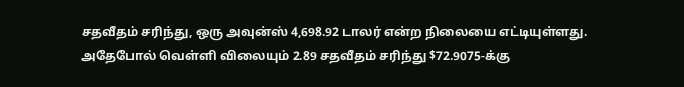சதவீதம் சரிந்து, ஒரு அவுன்ஸ் 4,698.92 டாலர் என்ற நிலையை எட்டியுள்ளது. அதேபோல் வெள்ளி விலையும் 2.89 சதவீதம் சரிந்து $72.9075-க்கு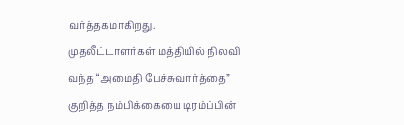வர்த்தகமாகிறது.
முதலீட்டாளர்கள் மத்தியில் நிலவி வந்த “அமைதி பேச்சுவார்த்தை” குறித்த நம்பிக்கையை டிரம்ப்பின்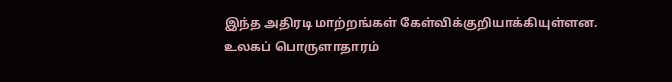இந்த அதிரடி மாற்றங்கள் கேள்விக்குறியாக்கியுள்ளன. உலகப் பொருளாதாரம்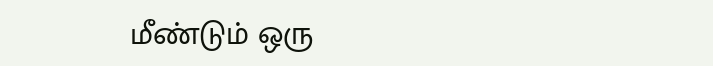மீண்டும் ஒரு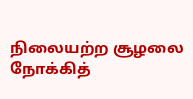நிலையற்ற சூழலை நோக்கித்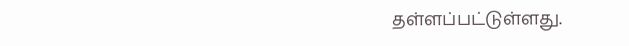தள்ளப்பட்டுள்ளது.